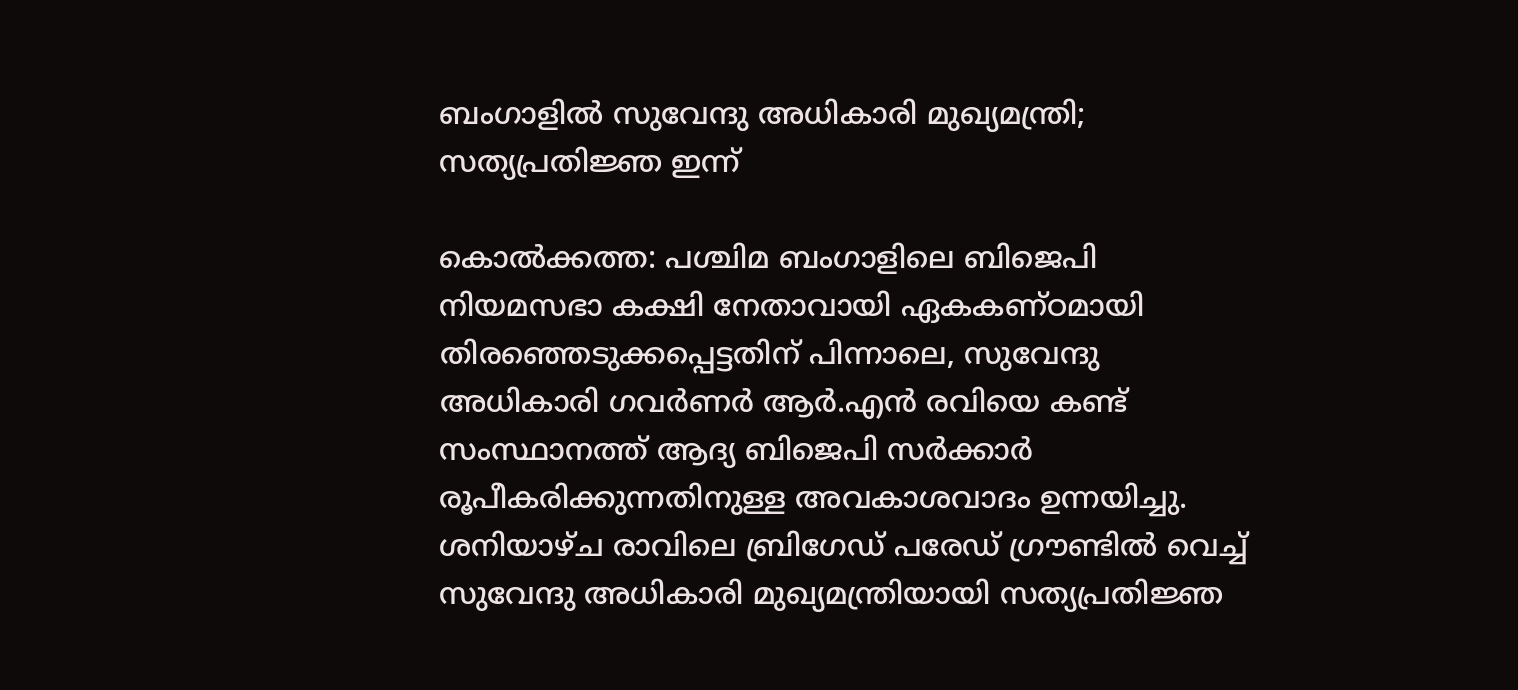ബംഗാളിൽ സുവേന്ദു അധികാരി മുഖ്യമന്ത്രി; സത്യപ്രതിജ്ഞ ഇന്ന്

കൊൽക്കത്ത: പശ്ചിമ ബംഗാളിലെ ബിജെപി നിയമസഭാ കക്ഷി നേതാവായി ഏകകണ്ഠമായി തിരഞ്ഞെടുക്കപ്പെട്ടതിന് പിന്നാലെ, സുവേന്ദു അധികാരി ഗവർണർ ആർ.എൻ രവിയെ കണ്ട് സംസ്ഥാനത്ത് ആദ്യ ബിജെപി സർക്കാർ രൂപീകരിക്കുന്നതിനുള്ള അവകാശവാദം ഉന്നയിച്ചു. ശനിയാഴ്ച രാവിലെ ബ്രിഗേഡ് പരേഡ് ഗ്രൗണ്ടിൽ വെച്ച് സുവേന്ദു അധികാരി മുഖ്യമന്ത്രിയായി സത്യപ്രതിജ്ഞ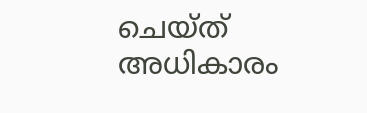ചെയ്ത് അധികാരം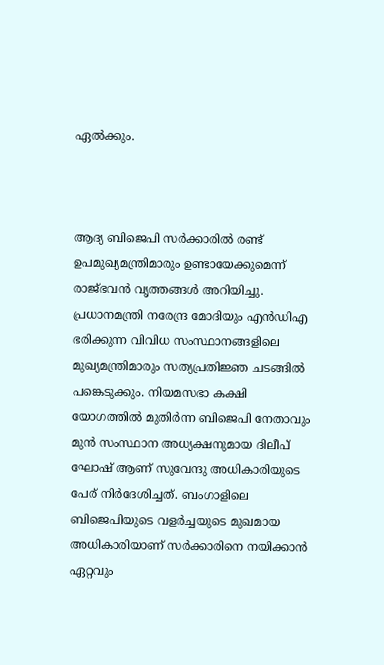ഏൽക്കും.



ആദ്യ ബിജെപി സർക്കാരിൽ രണ്ട് ഉപമുഖ്യമന്ത്രിമാരും ഉണ്ടായേക്കുമെന്ന് രാജ്ഭവൻ വൃത്തങ്ങൾ അറിയിച്ചു. പ്രധാനമന്ത്രി നരേന്ദ്ര മോദിയും എൻഡിഎ ഭരിക്കുന്ന വിവിധ സംസ്ഥാനങ്ങളിലെ മുഖ്യമന്ത്രിമാരും സത്യപ്രതിജ്ഞ ചടങ്ങിൽ പങ്കെടുക്കും. നിയമസഭാ കക്ഷി യോഗത്തിൽ മുതിർന്ന ബിജെപി നേതാവും മുൻ സംസ്ഥാന അധ്യക്ഷനുമായ ദിലീപ് ഘോഷ് ആണ് സുവേന്ദു അധികാരിയുടെ പേര് നിർദേശിച്ചത്. ബംഗാളിലെ ബിജെപിയുടെ വളർച്ചയുടെ മുഖമായ അധികാരിയാണ് സർക്കാരിനെ നയിക്കാൻ ഏറ്റവും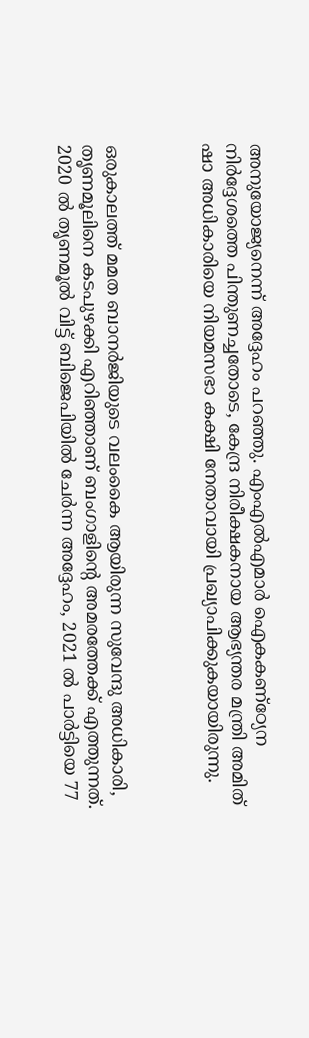അനുയോജ്യനെന്ന് അദ്ദേഹം പറഞ്ഞു. എംഎൽഎമാർ ഐകകണ്ഠ്യേന നിർദ്ദേശത്തെ പിന്തുണച്ചതോടെ, കേന്ദ്ര നിരീക്ഷകനായ ആഭ്യന്തര മന്ത്രി അമിത് ഷാ അധികാരിയെ നിയമസഭാ കക്ഷി നേതാവായി പ്രഖ്യാപിക്കുകയായിരുന്നു.



ഒരുകാലത്ത് മമത ബാനർജിയുടെ വലംകൈ ആയിരുന്ന സുവേന്ദു അധികാരി, തൃണമൂലിനെ കടപുഴക്കി എറിഞ്ഞാണ് ബംഗാളിന്റെ അമരത്തേക്ക് എത്തുന്നത്. 2020 ൽ തൃണമൂൽ വിട്ട് ബിജെപിയിൽ ചേർന്ന അദ്ദേഹം, 2021 ൽ പാർട്ടിയെ 77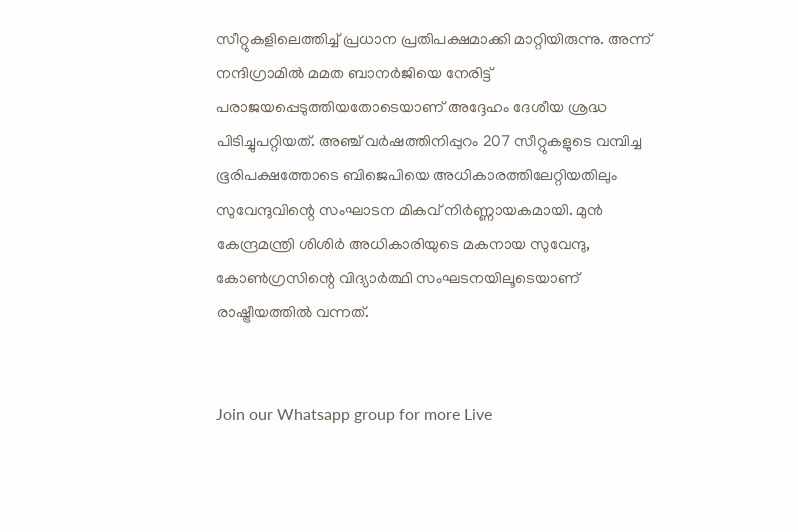സീറ്റുകളിലെത്തിച്ച് പ്രധാന പ്രതിപക്ഷമാക്കി മാറ്റിയിരുന്നു. അന്ന് നന്ദിഗ്രാമിൽ മമത ബാനർജിയെ നേരിട്ട് പരാജയപ്പെടുത്തിയതോടെയാണ് അദ്ദേഹം ദേശീയ ശ്രദ്ധ പിടിച്ചുപറ്റിയത്. അഞ്ച് വർഷത്തിനിപ്പുറം 207 സീറ്റുകളുടെ വമ്പിച്ച ഭൂരിപക്ഷത്തോടെ ബിജെപിയെ അധികാരത്തിലേറ്റിയതിലും സുവേന്ദുവിന്റെ സംഘാടന മികവ് നിർണ്ണായകമായി. മുൻ കേന്ദ്രമന്ത്രി ശിശിർ അധികാരിയുടെ മകനായ സുവേന്ദു, കോൺഗ്രസിന്റെ വിദ്യാർത്ഥി സംഘടനയിലൂടെയാണ് രാഷ്ട്രീയത്തിൽ വന്നത്.


Join our Whatsapp group for more Live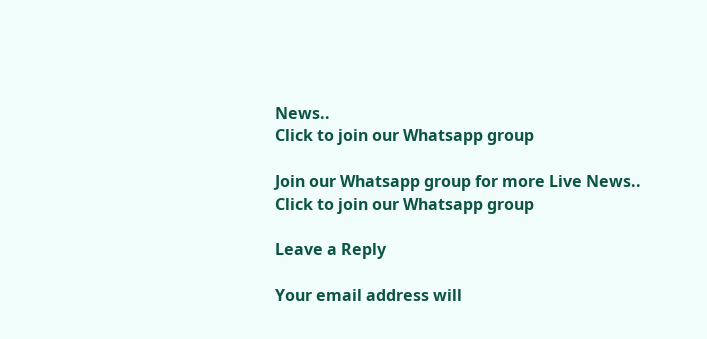News..
Click to join our Whatsapp group

Join our Whatsapp group for more Live News..
Click to join our Whatsapp group

Leave a Reply

Your email address will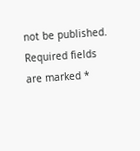not be published. Required fields are marked *